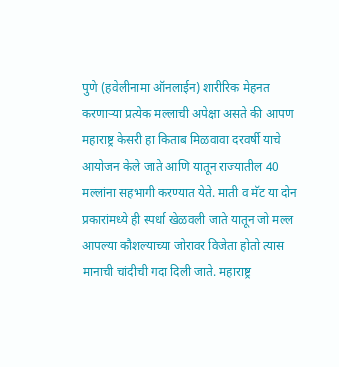पुणे (हवेलीनामा ऑनलाईन) शारीरिक मेहनत करणाऱ्या प्रत्येक मल्लाची अपेक्षा असते की आपण महाराष्ट्र केसरी हा किताब मिळवावा दरवर्षी याचे आयोजन केले जाते आणि यातून राज्यातील 40 मल्लांना सहभागी करण्यात येते. माती व मॅट या दोन प्रकारांमध्ये ही स्पर्धा खेळवली जाते यातून जो मल्ल आपल्या कौशल्याच्या जोरावर विजेता होतो त्यास मानाची चांदीची गदा दिली जाते. महाराष्ट्र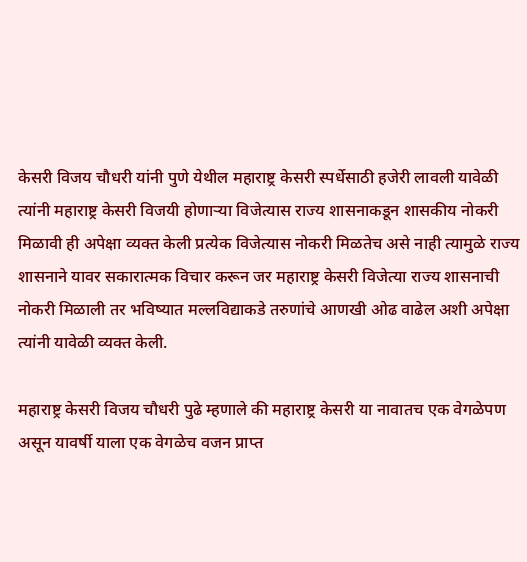केसरी विजय चौधरी यांनी पुणे येथील महाराष्ट्र केसरी स्पर्धेसाठी हजेरी लावली यावेळी त्यांनी महाराष्ट्र केसरी विजयी होणाऱ्या विजेत्यास राज्य शासनाकडून शासकीय नोकरी मिळावी ही अपेक्षा व्यक्त केली प्रत्येक विजेत्यास नोकरी मिळतेच असे नाही त्यामुळे राज्य शासनाने यावर सकारात्मक विचार करून जर महाराष्ट्र केसरी विजेत्या राज्य शासनाची नोकरी मिळाली तर भविष्यात मल्लविद्याकडे तरुणांचे आणखी ओढ वाढेल अशी अपेक्षा त्यांनी यावेळी व्यक्त केली.

महाराष्ट्र केसरी विजय चौधरी पुढे म्हणाले की महाराष्ट्र केसरी या नावातच एक वेगळेपण असून यावर्षी याला एक वेगळेच वजन प्राप्त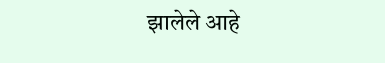झालेले आहे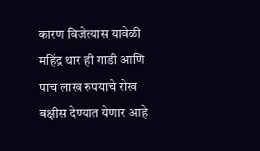कारण विजेत्यास यावेळी महिंद्र थार ही गाडी आणि पाच लाख रुपयाचे रोख बक्षीस देण्यात येणार आहे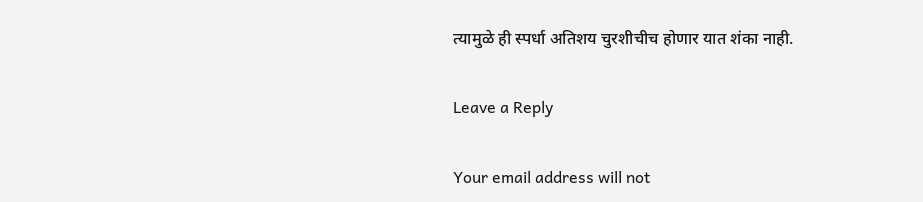त्यामुळे ही स्पर्धा अतिशय चुरशीचीच होणार यात शंका नाही.

Leave a Reply

Your email address will not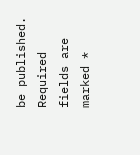be published. Required fields are marked *